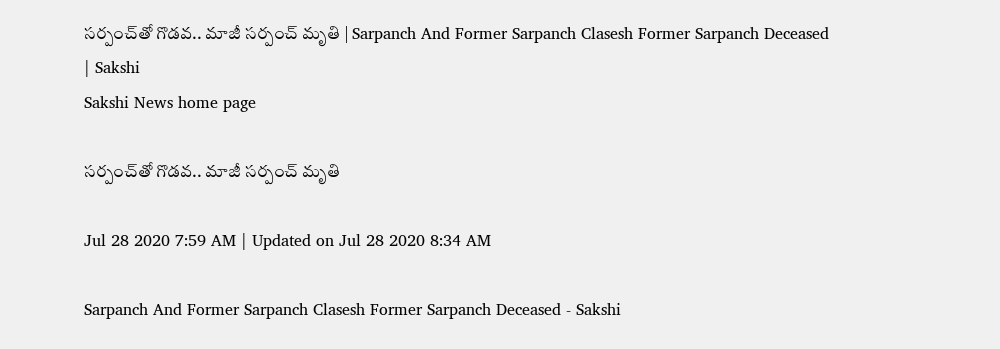సర్పంచ్‌తో గొడవ.. మాజీ సర్పంచ్‌ మృతి | Sarpanch And Former Sarpanch Clasesh Former Sarpanch Deceased | Sakshi
Sakshi News home page

సర్పంచ్‌తో గొడవ.. మాజీ సర్పంచ్‌ మృతి

Jul 28 2020 7:59 AM | Updated on Jul 28 2020 8:34 AM

Sarpanch And Former Sarpanch Clasesh Former Sarpanch Deceased - Sakshi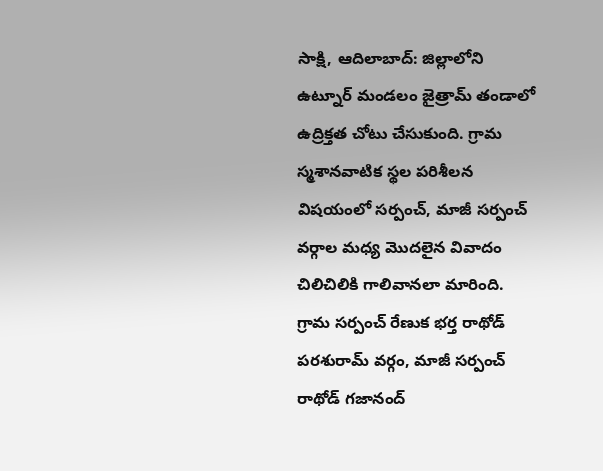సాక్షి, ఆదిలాబాద్‌: జిల్లాలోని ఉట్నూర్‌ మండలం జైత్రామ్‌ తండాలో ఉద్రిక్తత చోటు చేసుకుంది. గ్రామ స్మశానవాటిక స్థల పరిశీలన విషయంలో సర్పంచ్, మాజీ సర్పంచ్‌ వర్గాల మధ్య మొదలైన వివాదం చిలిచిలికి గాలివానలా మారింది. గ్రామ సర్పంచ్‌ రేణుక భర్త రాథోడ్‌ పరశురామ్‌ వర్గం, మాజీ సర్పంచ్‌ రాథోడ్‌ గజానంద్‌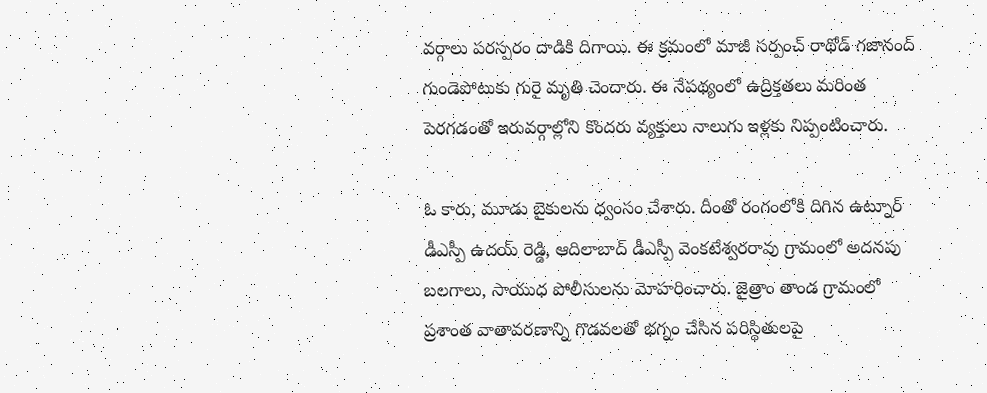వర్గాలు పరస్పరం దాడికి దిగాయి. ఈ క్రమంలో మాజీ సర్పంచ్‌ రాథోడ్‌ గజానంద్‌ గుండెపోటుకు గురై మృతి చెందారు. ఈ నేపథ్యంలో ఉద్రిక్తతలు మరింత పెరగడంతో ఇరువర్గాల్లోని కొందరు వ్యక్తులు నాలుగు ఇళ్లకు నిప్పంటించారు.

ఓ కారు, మూడు బైకులను ధ్వంసం చేశారు. దీంతో రంగంలోకి దిగిన ఉట్నూర్ డీఎస్పీ ఉదయ్‌ రెడ్డి, ఆదిలాబాద్‌ డీఎస్పీ వెంకటేశ్వరరావు గ్రామంలో అదనపు బలగాలు, సాయుధ పోలీసులను మోహరించారు. జైత్రాం తాండ గ్రామంలో ప్రశాంత వాతావరణాన్ని గొడవలతో భగ్నం చేసిన పరిస్థితులపై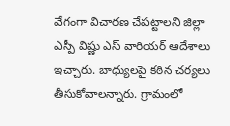వేగంగా విచారణ చేపట్టాలని జిల్లా ఎస్పీ విష్ణు ఎస్ వారియర్ ఆదేశాలు ఇచ్చారు. బాధ్యులపై కఠిన చర్యలు తీసుకోవాలన్నారు. గ్రామంలో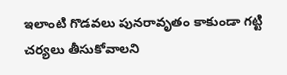ఇలాంటి గొడవలు పునరావృతం కాకుండా గట్టి చర్యలు తీసుకోవాలని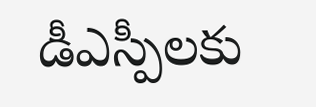డీఎస్పీలకు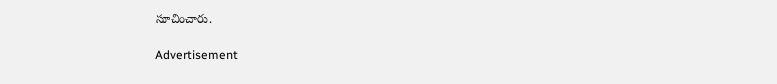సూచించారు.

Advertisement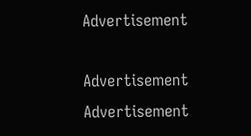Advertisement

Advertisement
Advertisement